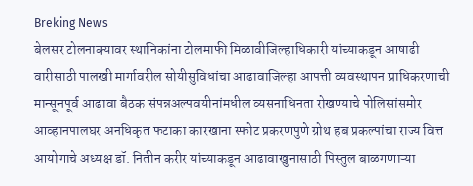Breking News
बेलसर टोलनाक्यावर स्थानिकांना टोलमाफी मिळावीजिल्हाधिकारी यांच्याकडून आषाढी वारीसाठी पालखी मार्गावरील सोयीसुविधांचा आढावाजिल्हा आपत्ती व्यवस्थापन प्राधिकरणाची मान्सूनपूर्व आढावा बैठक संपन्नअल्पवयीनांमधील व्यसनाधिनता रोखण्याचे पोलिसांसमोर आव्हानपालघर अनधिकृत फटाका कारखाना स्फोट प्रकरणपुणे ग्रोथ हब प्रकल्पांचा राज्य वित्त आयोगाचे अध्यक्ष डॉ. नितीन करीर यांच्याकडून आढावाखुनासाठी पिस्तुल बाळगणाऱ्या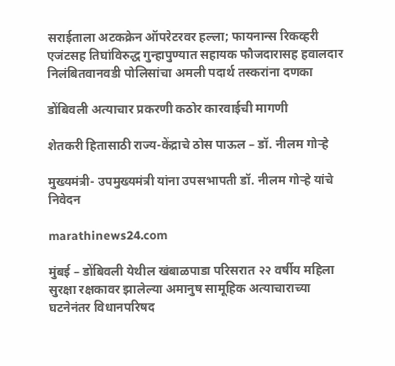सराईताला अटकक्रेन ऑपरेटरवर हल्ला; फायनान्स रिकव्हरी एजंटसह तिघांविरुद्ध गुन्हापुण्यात सहायक फौजदारासह हवालदार निलंबितवानवडी पोलिसांचा अमली पदार्थ तस्करांना दणका

डोंबिवली अत्याचार प्रकरणी कठोर कारवाईची मागणी

शेतकरी हितासाठी राज्य-केंद्राचे ठोस पाऊल – डॉ. नीलम गोऱ्हे

मुख्यमंत्री- उपमुख्यमंत्री यांना उपसभापती डॉ. नीलम गोऱ्हे यांचे निवेदन

marathinews24.com

मुंबई – डोंबिवली येथील खंबाळपाडा परिसरात २२ वर्षीय महिला सुरक्षा रक्षकावर झालेल्या अमानुष सामूहिक अत्याचाराच्या घटनेनंतर विधानपरिषद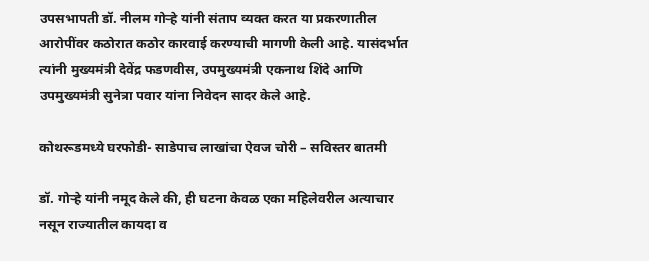उपसभापती डॉ. नीलम गोऱ्हे यांनी संताप व्यक्त करत या प्रकरणातील आरोपींवर कठोरात कठोर कारवाई करण्याची मागणी केली आहे. यासंदर्भात त्यांनी मुख्यमंत्री देवेंद्र फडणवीस, उपमुख्यमंत्री एकनाथ शिंदे आणि उपमुख्यमंत्री सुनेत्रा पवार यांना निवेदन सादर केले आहे.

कोथरूडमध्ये घरफोडी- साडेपाच लाखांचा ऐवज चोरी – सविस्तर बातमी

डॉ. गोऱ्हे यांनी नमूद केले की, ही घटना केवळ एका महिलेवरील अत्याचार नसून राज्यातील कायदा व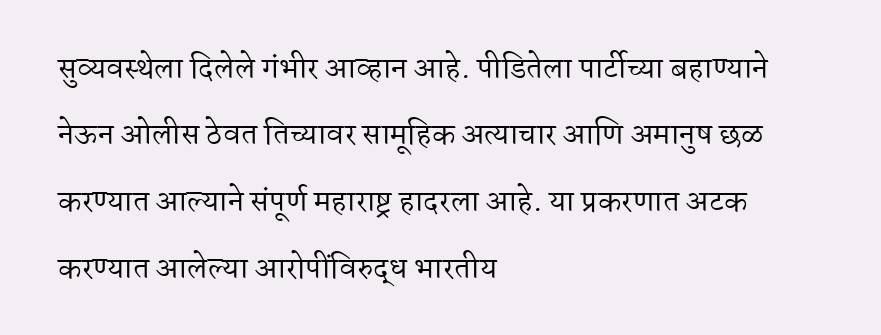सुव्यवस्थेला दिलेले गंभीर आव्हान आहे. पीडितेला पार्टीच्या बहाण्याने नेऊन ओलीस ठेवत तिच्यावर सामूहिक अत्याचार आणि अमानुष छळ करण्यात आल्याने संपूर्ण महाराष्ट्र हादरला आहे. या प्रकरणात अटक करण्यात आलेल्या आरोपींविरुद्ध भारतीय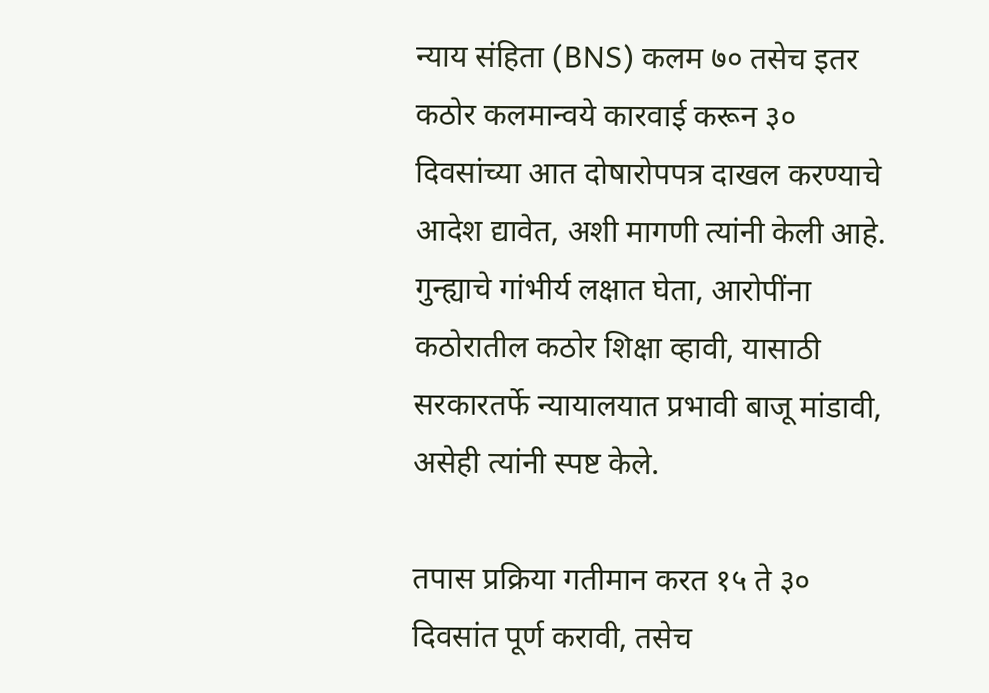न्याय संहिता (BNS) कलम ७० तसेच इतर कठोर कलमान्वये कारवाई करून ३० दिवसांच्या आत दोषारोपपत्र दाखल करण्याचे आदेश द्यावेत, अशी मागणी त्यांनी केली आहे. गुन्ह्याचे गांभीर्य लक्षात घेता, आरोपींना कठोरातील कठोर शिक्षा व्हावी, यासाठी सरकारतर्फे न्यायालयात प्रभावी बाजू मांडावी, असेही त्यांनी स्पष्ट केले.

तपास प्रक्रिया गतीमान करत १५ ते ३० दिवसांत पूर्ण करावी, तसेच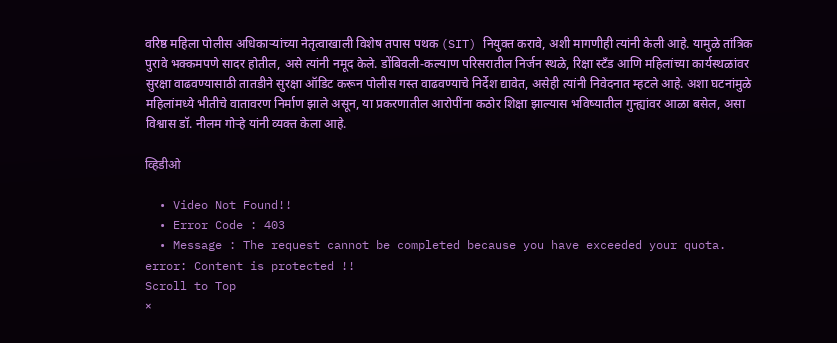वरिष्ठ महिला पोलीस अधिकाऱ्यांच्या नेतृत्वाखाली विशेष तपास पथक (SIT) नियुक्त करावे, अशी मागणीही त्यांनी केली आहे. यामुळे तांत्रिक पुरावे भक्कमपणे सादर होतील, असे त्यांनी नमूद केले. डोंबिवली-कल्याण परिसरातील निर्जन स्थळे, रिक्षा स्टँड आणि महिलांच्या कार्यस्थळांवर सुरक्षा वाढवण्यासाठी तातडीने सुरक्षा ऑडिट करून पोलीस गस्त वाढवण्याचे निर्देश द्यावेत, असेही त्यांनी निवेदनात म्हटले आहे. अशा घटनांमुळे महिलांमध्ये भीतीचे वातावरण निर्माण झाले असून, या प्रकरणातील आरोपींना कठोर शिक्षा झाल्यास भविष्यातील गुन्ह्यांवर आळा बसेल, असा विश्वास डॉ. नीलम गोऱ्हे यांनी व्यक्त केला आहे.

व्हिडीओ

  • Video Not Found!!
  • Error Code : 403
  • Message : The request cannot be completed because you have exceeded your quota.
error: Content is protected !!
Scroll to Top
×